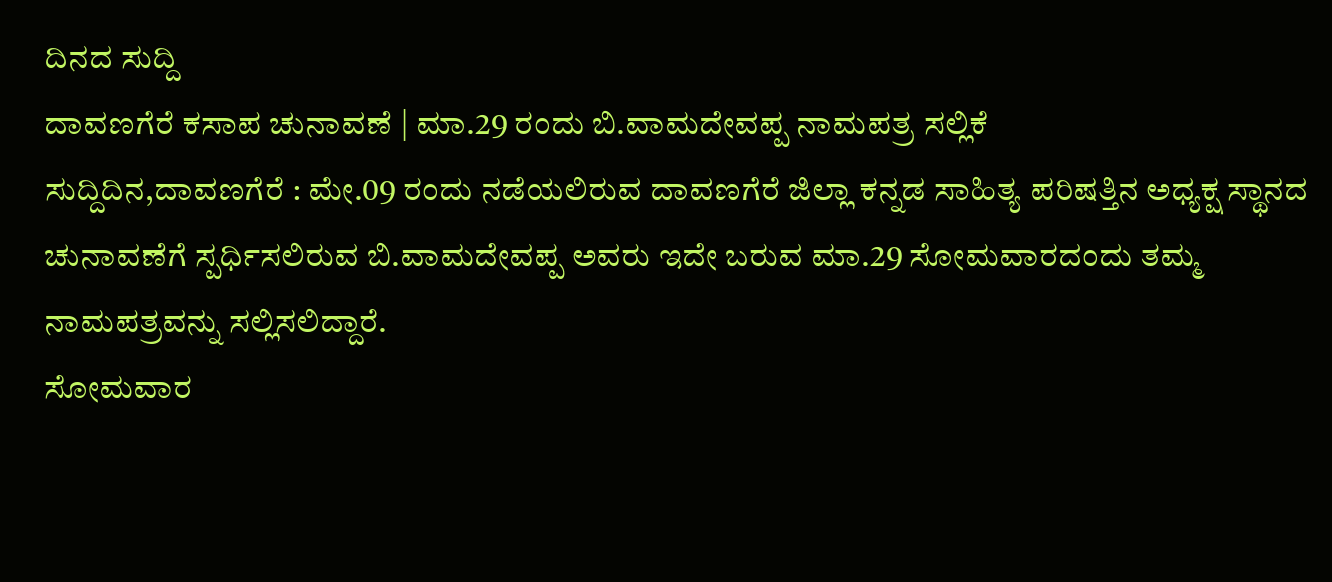ದಿನದ ಸುದ್ದಿ
ದಾವಣಗೆರೆ ಕಸಾಪ ಚುನಾವಣೆ | ಮಾ.29 ರಂದು ಬಿ.ವಾಮದೇವಪ್ಪ ನಾಮಪತ್ರ ಸಲ್ಲಿಕೆ
ಸುದ್ದಿದಿನ,ದಾವಣಗೆರೆ : ಮೇ.09 ರಂದು ನಡೆಯಲಿರುವ ದಾವಣಗೆರೆ ಜಿಲ್ಲಾ ಕನ್ನಡ ಸಾಹಿತ್ಯ ಪರಿಷತ್ತಿನ ಅಧ್ಯಕ್ಷ ಸ್ಥಾನದ ಚುನಾವಣೆಗೆ ಸ್ಪರ್ಧಿಸಲಿರುವ ಬಿ.ವಾಮದೇವಪ್ಪ ಅವರು ಇದೇ ಬರುವ ಮಾ.29 ಸೋಮವಾರದಂದು ತಮ್ಮ ನಾಮಪತ್ರವನ್ನು ಸಲ್ಲಿಸಲಿದ್ದಾರೆ.
ಸೋಮವಾರ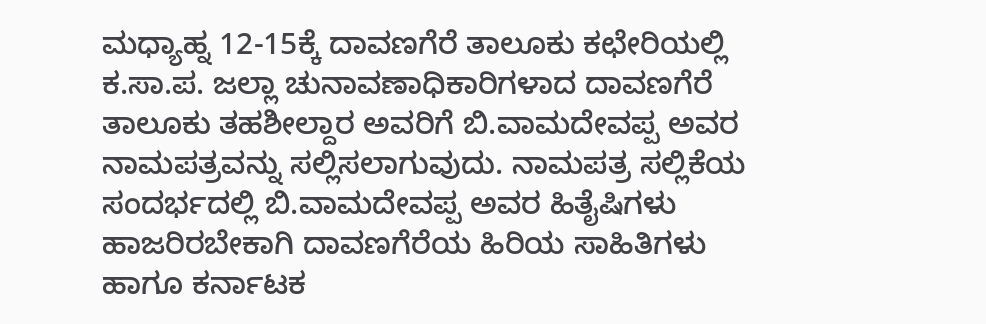ಮಧ್ಯಾಹ್ನ 12-15ಕ್ಕೆ ದಾವಣಗೆರೆ ತಾಲೂಕು ಕಛೇರಿಯಲ್ಲಿ ಕ.ಸಾ.ಪ. ಜಲ್ಲಾ ಚುನಾವಣಾಧಿಕಾರಿಗಳಾದ ದಾವಣಗೆರೆ ತಾಲೂಕು ತಹಶೀಲ್ದಾರ ಅವರಿಗೆ ಬಿ.ವಾಮದೇವಪ್ಪ ಅವರ ನಾಮಪತ್ರವನ್ನು ಸಲ್ಲಿಸಲಾಗುವುದು. ನಾಮಪತ್ರ ಸಲ್ಲಿಕೆಯ ಸಂದರ್ಭದಲ್ಲಿ ಬಿ.ವಾಮದೇವಪ್ಪ ಅವರ ಹಿತೈಷಿಗಳು ಹಾಜರಿರಬೇಕಾಗಿ ದಾವಣಗೆರೆಯ ಹಿರಿಯ ಸಾಹಿತಿಗಳು ಹಾಗೂ ಕರ್ನಾಟಕ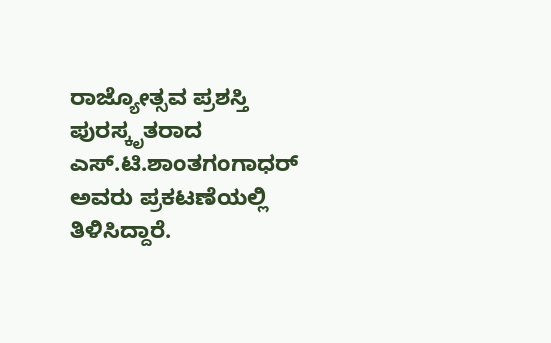ರಾಜ್ಯೋತ್ಸವ ಪ್ರಶಸ್ತಿ ಪುರಸ್ಕೃತರಾದ ಎಸ್.ಟಿ.ಶಾಂತಗಂಗಾಧರ್ ಅವರು ಪ್ರಕಟಣೆಯಲ್ಲಿ ತಿಳಿಸಿದ್ದಾರೆ.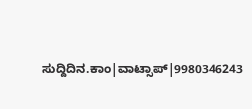ಸುದ್ದಿದಿನ.ಕಾಂ|ವಾಟ್ಸಾಪ್|9980346243